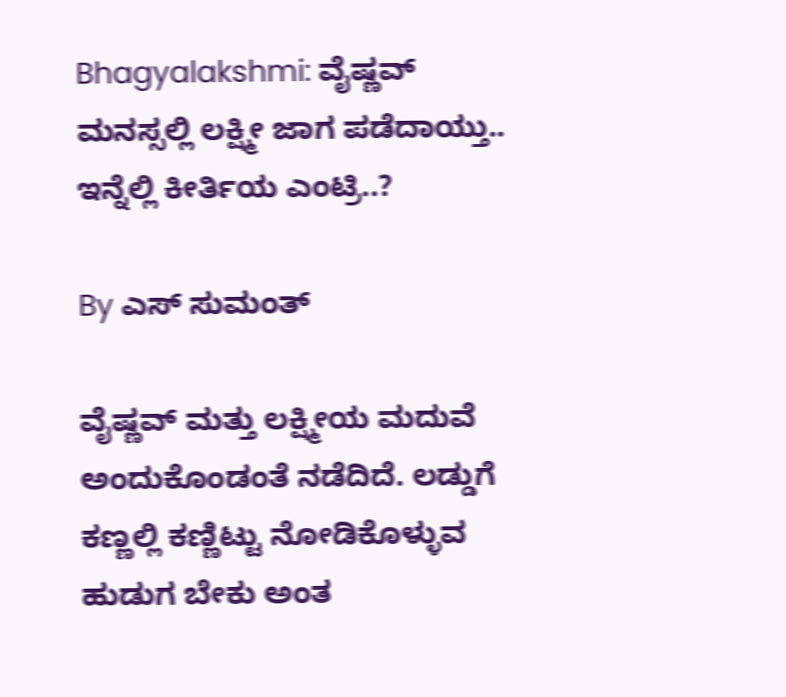Bhagyalakshmi: ವೈಷ್ಣವ್ ಮನಸ್ಸಲ್ಲಿ ಲಕ್ಷ್ಮೀ ಜಾಗ ಪಡೆದಾಯ್ತು.. ಇನ್ನೆಲ್ಲಿ ಕೀರ್ತಿಯ ಎಂಟ್ರಿ..?

By ಎಸ್ ಸುಮಂತ್

ವೈಷ್ಣವ್ ಮತ್ತು ಲಕ್ಷ್ಮೀಯ ಮದುವೆ ಅಂದುಕೊಂಡಂತೆ ನಡೆದಿದೆ. ಲಡ್ಡುಗೆ ಕಣ್ಣಲ್ಲಿ ಕಣ್ಣಿಟ್ಟು ನೋಡಿಕೊಳ್ಳುವ ಹುಡುಗ ಬೇಕು ಅಂತ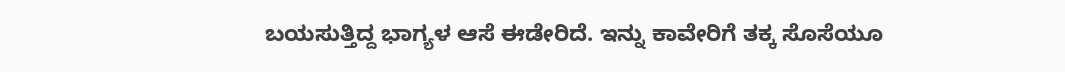ಬಯಸುತ್ತಿದ್ದ ಭಾಗ್ಯಳ ಆಸೆ ಈಡೇರಿದೆ. ಇನ್ನು ಕಾವೇರಿಗೆ ತಕ್ಕ ಸೊಸೆಯೂ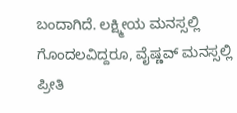ಬಂದಾಗಿದೆ. ಲಕ್ಷ್ಮೀಯ ಮನಸ್ಸಲ್ಲಿ ಗೊಂದಲವಿದ್ದರೂ, ವೈಷ್ಣವ್ ಮನಸ್ಸಲ್ಲಿ ಪ್ರೀತಿ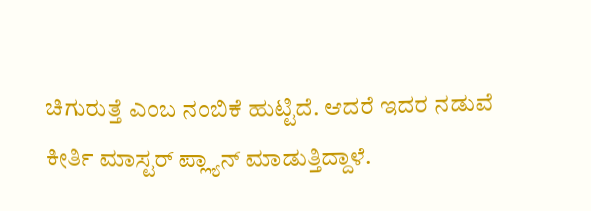ಚಿಗುರುತ್ತೆ ಎಂಬ ನಂಬಿಕೆ ಹುಟ್ಟಿದೆ. ಆದರೆ ಇದರ ನಡುವೆ ಕೀರ್ತಿ ಮಾಸ್ಟರ್ ಪ್ಲ್ಯಾನ್ ಮಾಡುತ್ತಿದ್ದಾಳೆ.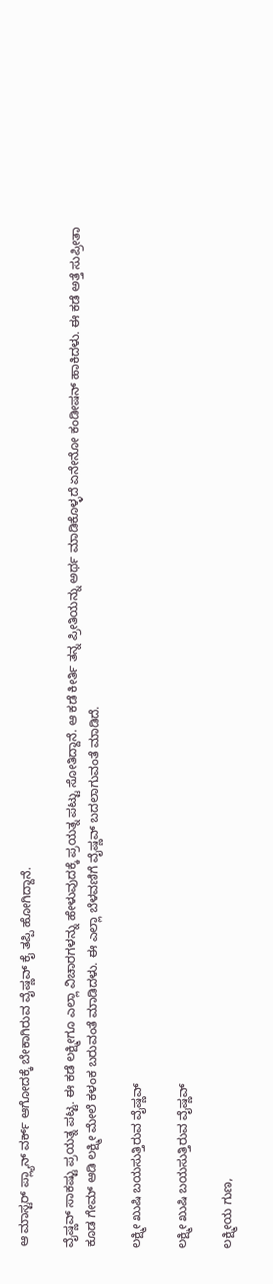ಆ ಮಾಸ್ಟರ್ ಪ್ಲ್ಯಾನ್ ವರ್ಕ್ ಆಗೋದಕ್ಕೆ ಬೇಕಾಗಿರುವ ವೈಷ್ಣವ್ ಕೈ ತಪ್ಪಿ ಹೋಗಿದ್ದಾನೆ.

ವೈಷ್ಣವ್ ಸಾಕಷ್ಟು ಪ್ರಯತ್ನ ಪಟ್ಟ. ಈ ಕಡೆ ಲಕ್ಷ್ಮೀಗೂ ಎಲ್ಲಾ ವಿಚಾರಗಳನ್ನು ಹೇಳುವುದಕ್ಕೆ ಪ್ರಯತ್ನ ಪಟ್ಟು ಸೋತಿದ್ದಾನೆ. ಆ ಕಡೆ ಕೀರ್ತಿ ತನ್ನ ಪ್ರೀತಿಯನ್ನು ಅರ್ಥ ಮಾಡಿಕೊಳ್ಳದೆ ಏನೇನೋ ಕಂಡೀಷನ್ ಹಾಕಿದಳು. ಈ ಕಡೆ ಅತ್ತೆ ಸುಪ್ರೀತಾ ಕೂಡ ಗೇಮ್ ಆಡಿ ಲಕ್ಷ್ಮೀ ಮೇಲೆ ಕಳಂಕ ಬರುವಂತೆ ಮಾಡಿದಳು. ಈ ಎಲ್ಲಾ ಬೆಳವಣಿಗೆ ವೈಷ್ಣವ್ ಬದಲಾಗುವಂತೆ ಮಾಡಿದೆ.

ಲಕ್ಷ್ಮೀ ಖುಷಿ ಬಯಸುತ್ತಿರುವ ವೈಷ್ಣವ್

ಲಕ್ಷ್ಮೀ ಖುಷಿ ಬಯಸುತ್ತಿರುವ ವೈಷ್ಣವ್

ಲಕ್ಷ್ಮೀಯ ಗುಣ,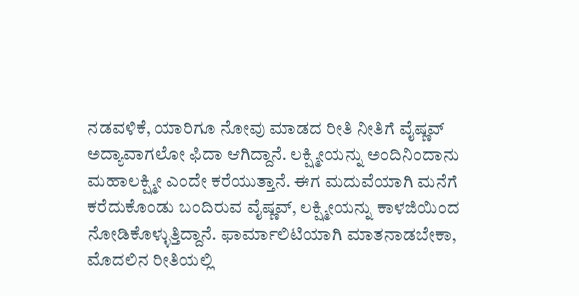ನಡವಳಿಕೆ, ಯಾರಿಗೂ ನೋವು ಮಾಡದ ರೀತಿ ನೀತಿಗೆ ವೈಷ್ಣವ್ ಅದ್ಯಾವಾಗಲೋ ಫಿದಾ ಆಗಿದ್ದಾನೆ. ಲಕ್ಷ್ಮೀಯನ್ನು ಅಂದಿನಿಂದಾನು ಮಹಾಲಕ್ಷ್ಮೀ ಎಂದೇ ಕರೆಯುತ್ತಾನೆ. ಈಗ ಮದುವೆಯಾಗಿ ಮನೆಗೆ ಕರೆದುಕೊಂಡು ಬಂದಿರುವ ವೈಷ್ಣವ್, ಲಕ್ಷ್ಮೀಯನ್ನು ಕಾಳಜಿಯಿಂದ ನೋಡಿಕೊಳ್ಳುತ್ತಿದ್ದಾನೆ. ಫಾರ್ಮಾಲಿಟಿಯಾಗಿ ಮಾತನಾಡಬೇಕಾ, ಮೊದಲಿನ ರೀತಿಯಲ್ಲಿ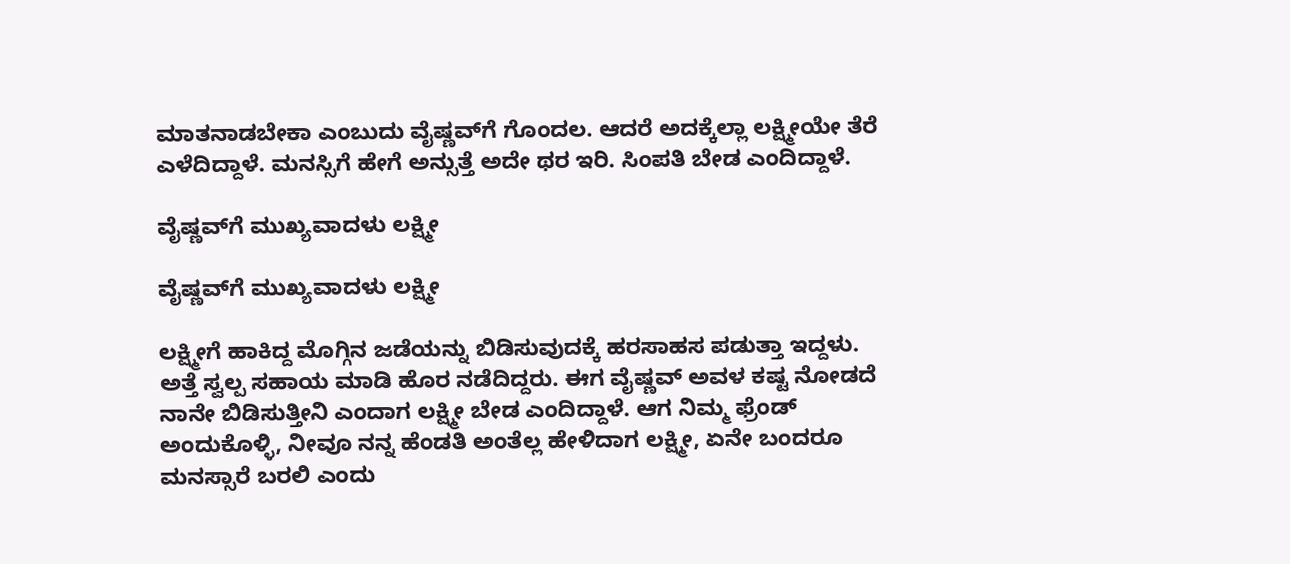ಮಾತನಾಡಬೇಕಾ ಎಂಬುದು ವೈಷ್ಣವ್‌ಗೆ ಗೊಂದಲ. ಆದರೆ ಅದಕ್ಕೆಲ್ಲಾ ಲಕ್ಷ್ಮೀಯೇ ತೆರೆ ಎಳೆದಿದ್ದಾಳೆ. ಮನಸ್ಸಿಗೆ ಹೇಗೆ ಅನ್ಸುತ್ತೆ ಅದೇ ಥರ ಇರಿ. ಸಿಂಪತಿ ಬೇಡ ಎಂದಿದ್ದಾಳೆ.

ವೈಷ್ಣವ್‌ಗೆ ಮುಖ್ಯವಾದಳು ಲಕ್ಷ್ಮೀ

ವೈಷ್ಣವ್‌ಗೆ ಮುಖ್ಯವಾದಳು ಲಕ್ಷ್ಮೀ

ಲಕ್ಷ್ಮೀಗೆ ಹಾಕಿದ್ದ ಮೊಗ್ಗಿನ ಜಡೆಯನ್ನು ಬಿಡಿಸುವುದಕ್ಕೆ ಹರಸಾಹಸ ಪಡುತ್ತಾ ಇದ್ದಳು. ಅತ್ತೆ ಸ್ವಲ್ಪ ಸಹಾಯ ಮಾಡಿ ಹೊರ ನಡೆದಿದ್ದರು. ಈಗ ವೈಷ್ಣವ್ ಅವಳ ಕಷ್ಟ ನೋಡದೆ ನಾನೇ ಬಿಡಿಸುತ್ತೀನಿ ಎಂದಾಗ ಲಕ್ಷ್ಮೀ ಬೇಡ ಎಂದಿದ್ದಾಳೆ. ಆಗ ನಿಮ್ಮ ಫ್ರೆಂಡ್ ಅಂದುಕೊಳ್ಳಿ, ನೀವೂ ನನ್ನ ಹೆಂಡತಿ ಅಂತೆಲ್ಲ ಹೇಳಿದಾಗ ಲಕ್ಷ್ಮೀ, ಏನೇ ಬಂದರೂ ಮನಸ್ಸಾರೆ ಬರಲಿ ಎಂದು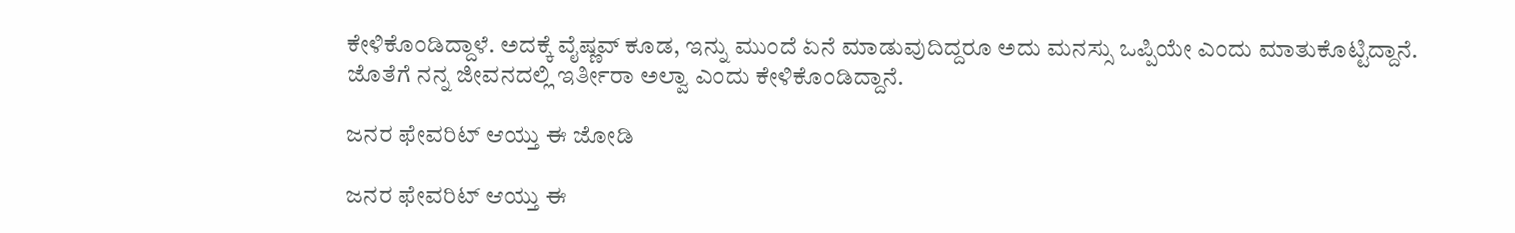ಕೇಳಿಕೊಂಡಿದ್ದಾಳೆ. ಅದಕ್ಕೆ ವೈಷ್ಣವ್ ಕೂಡ, ಇನ್ನು ಮುಂದೆ ಏನೆ ಮಾಡುವುದಿದ್ದರೂ ಅದು ಮನಸ್ಸು ಒಪ್ಪಿಯೇ ಎಂದು ಮಾತುಕೊಟ್ಟಿದ್ದಾನೆ. ಜೊತೆಗೆ ನನ್ನ ಜೀವನದಲ್ಲಿ ಇರ್ತೀರಾ ಅಲ್ವಾ ಎಂದು ಕೇಳಿಕೊಂಡಿದ್ದಾನೆ.

ಜನರ ಫೇವರಿಟ್ ಆಯ್ತು ಈ ಜೋಡಿ

ಜನರ ಫೇವರಿಟ್ ಆಯ್ತು ಈ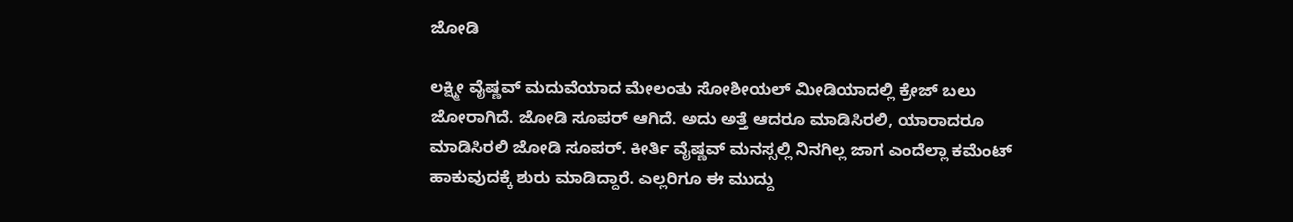ಜೋಡಿ

ಲಕ್ಷ್ಮೀ ವೈಷ್ಣವ್ ಮದುವೆಯಾದ ಮೇಲಂತು ಸೋಶೀಯಲ್ ಮೀಡಿಯಾದಲ್ಲಿ ಕ್ರೇಜ್ ಬಲು ಜೋರಾಗಿದೆ. ಜೋಡಿ ಸೂಪರ್ ಆಗಿದೆ. ಅದು ಅತ್ತೆ ಆದರೂ ಮಾಡಿಸಿರಲಿ, ಯಾರಾದರೂ ಮಾಡಿಸಿರಲಿ ಜೋಡಿ ಸೂಪರ್. ಕೀರ್ತಿ ವೈಷ್ಣವ್ ಮನಸ್ಸಲ್ಲಿ ನಿನಗಿಲ್ಲ ಜಾಗ ಎಂದೆಲ್ಲಾ ಕಮೆಂಟ್ ಹಾಕುವುದಕ್ಕೆ ಶುರು ಮಾಡಿದ್ದಾರೆ. ಎಲ್ಲರಿಗೂ ಈ ಮುದ್ದು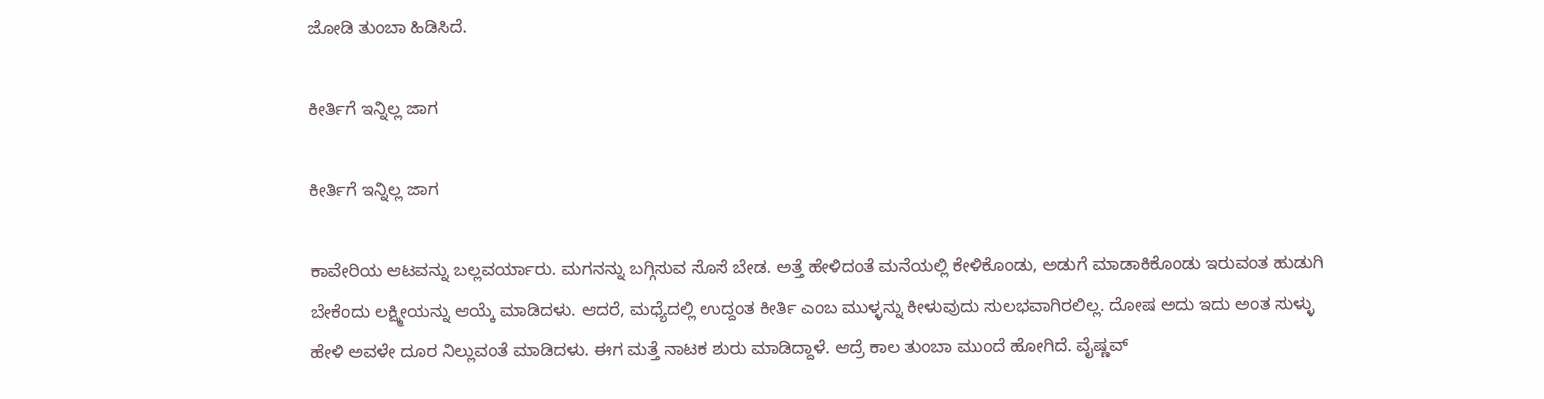ಜೋಡಿ ತುಂಬಾ ಹಿಡಿಸಿದೆ.

ಕೀರ್ತಿಗೆ ಇನ್ನಿಲ್ಲ ಜಾಗ

ಕೀರ್ತಿಗೆ ಇನ್ನಿಲ್ಲ ಜಾಗ

ಕಾವೇರಿಯ ಆಟವನ್ನು ಬಲ್ಲವರ್ಯಾರು. ಮಗನನ್ನು ಬಗ್ಗಿಸುವ ಸೊಸೆ ಬೇಡ. ಅತ್ತೆ ಹೇಳಿದಂತೆ ಮನೆಯಲ್ಲಿ ಕೇಳಿಕೊಂಡು, ಅಡುಗೆ ಮಾಡಾಕಿಕೊಂಡು ಇರುವಂತ ಹುಡುಗಿ ಬೇಕೆಂದು ಲಕ್ಷ್ಮೀಯನ್ನು ಆಯ್ಕೆ ಮಾಡಿದಳು. ಆದರೆ, ಮಧ್ಯೆದಲ್ಲಿ ಉದ್ದಂತ ಕೀರ್ತಿ ಎಂಬ ಮುಳ್ಳನ್ನು ಕೀಳುವುದು ಸುಲಭವಾಗಿರಲಿಲ್ಲ‌. ದೋಷ ಅದು ಇದು ಅಂತ ಸುಳ್ಳು ಹೇಳಿ ಅವಳೇ ದೂರ ನಿಲ್ಲುವಂತೆ ಮಾಡಿದಳು. ಈಗ ಮತ್ತೆ ನಾಟಕ ಶುರು ಮಾಡಿದ್ದಾಳೆ. ಆದ್ರೆ ಕಾಲ ತುಂಬಾ ಮುಂದೆ ಹೋಗಿದೆ. ವೈಷ್ಣವ್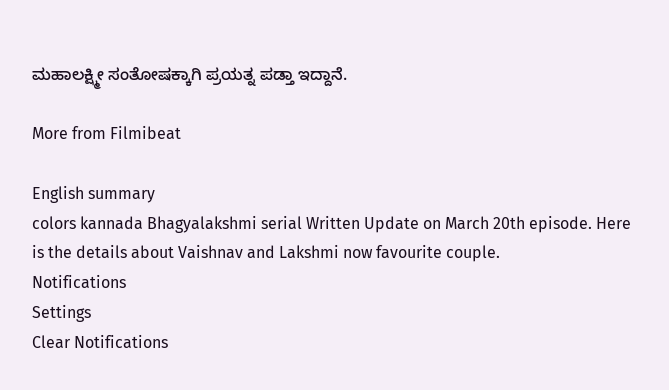ಮಹಾಲಕ್ಷ್ಮೀ ಸಂತೋಷಕ್ಕಾಗಿ ಪ್ರಯತ್ನ ಪಡ್ತಾ ಇದ್ದಾನೆ.

More from Filmibeat

English summary
colors kannada Bhagyalakshmi serial Written Update on March 20th episode. Here is the details about Vaishnav and Lakshmi now favourite couple.
Notifications
Settings
Clear Notifications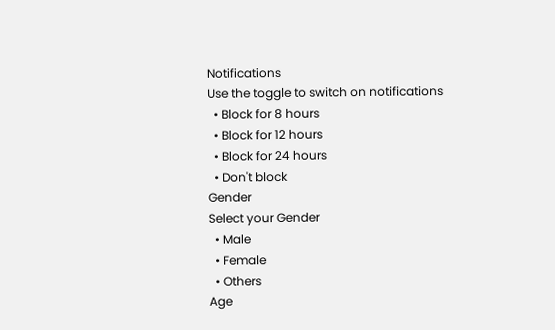Notifications
Use the toggle to switch on notifications
  • Block for 8 hours
  • Block for 12 hours
  • Block for 24 hours
  • Don't block
Gender
Select your Gender
  • Male
  • Female
  • Others
Age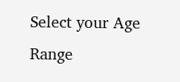Select your Age Range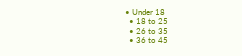• Under 18
  • 18 to 25
  • 26 to 35
  • 36 to 45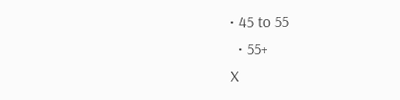• 45 to 55
  • 55+
X